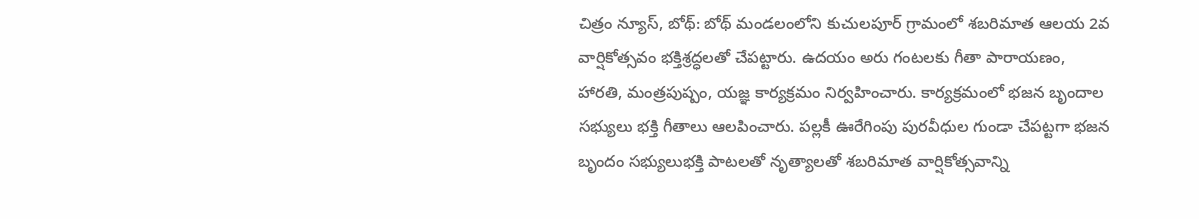చిత్రం న్యూస్, బోథ్: బోథ్ మండలంలోని కుచులపూర్ గ్రామంలో శబరిమాత ఆలయ 2వ వార్షికోత్సవం భక్తిశ్రద్ధలతో చేపట్టారు. ఉదయం అరు గంటలకు గీతా పారాయణం, హారతి, మంత్రపుష్పం, యజ్ఞ కార్యక్రమం నిర్వహించారు. కార్యక్రమంలో భజన బృందాల సభ్యులు భక్తి గీతాలు ఆలపించారు. పల్లకీ ఊరేగింపు పురవీధుల గుండా చేపట్టగా భజన బృందం సభ్యులుభక్తి పాటలతో నృత్యాలతో శబరిమాత వార్షికోత్సవాన్ని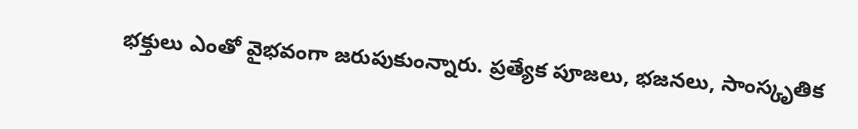భక్తులు ఎంతో వైభవంగా జరుపుకుంన్నారు. ప్రత్యేక పూజలు, భజనలు, సాంస్కృతిక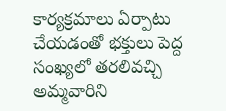కార్యక్రమాలు ఏర్పాటు చేయడంతో భక్తులు పెద్ద సంఖ్యలో తరలివచ్చి అమ్మవారిని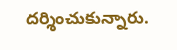దర్శించుకున్నారు.